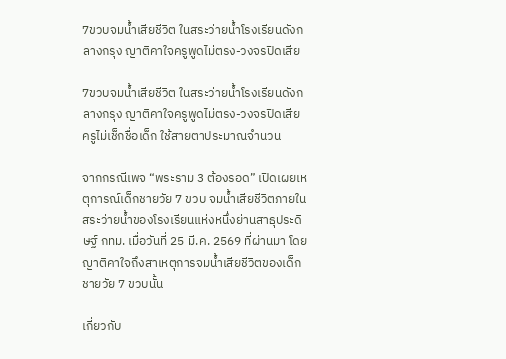7ขวบจมน้ำเสียชีวิต ในสระว่ายน้ำโรงเรียนดังกลางกรุง ญาติคาใจครูพูดไม่ตรง-วงจรปิดเสีย

7ขวบจมน้ำเสียชีวิต ในสระว่ายน้ำโรงเรียนดังกลางกรุง ญาติคาใจครูพูดไม่ตรง-วงจรปิดเสีย ครูไม่เช็กชื่อเด็ก ใช้สายตาประมาณจำนวน

จากกรณีเพจ “พระราม 3 ต้องรอด” เปิดเผยเหตุการณ์เด็กชายวัย 7 ขวบ จมน้ำเสียชีวิตภายในสระว่ายน้ำของโรงเรียนแห่งหนึ่งย่านสาธุประดิษฐ์ กทม. เมื่อวันที่ 25 มี.ค. 2569 ที่ผ่านมา โดยญาติคาใจถึงสาเหตุการจมน้ำเสียชีวิตของเด็กชายวัย 7 ขวบนั้น

เกี่ยวกับ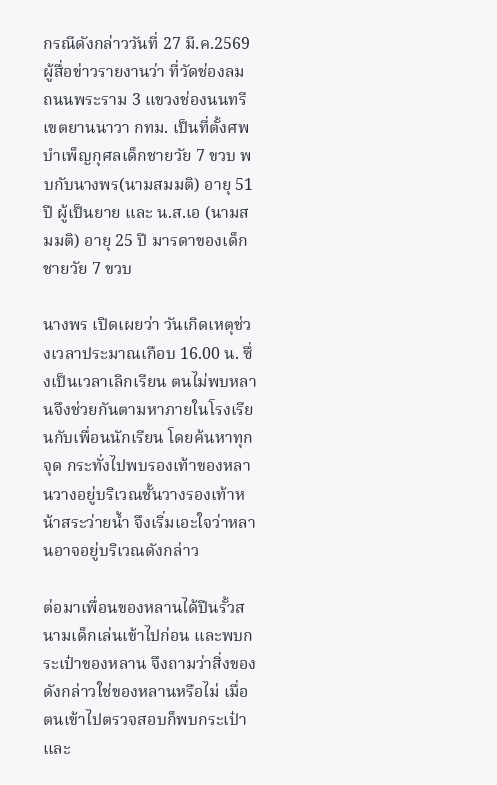กรณีดังกล่าววันที่ 27 มี.ค.2569 ผู้สื่อข่าวรายงานว่า ที่วัดช่องลม ถนนพระราม 3 แขวงช่องนนทรี เขตยานนาวา กทม. เป็นที่ตั้งศพบำเพ็ญกุศลเด็กชายวัย 7 ขวบ พบกับนางพร(นามสมมติ) อายุ 51 ปี ผู้เป็นยาย และ น.ส.เอ (นามสมมติ) อายุ 25 ปี มารดาของเด็กชายวัย 7 ขวบ

นางพร เปิดเผยว่า วันเกิดเหตุช่วงเวลาประมาณเกือบ 16.00 น. ซึ่งเป็นเวลาเลิกเรียน ตนไม่พบหลานจึงช่วยกันตามหาภายในโรงเรียนกับเพื่อนนักเรียน โดยค้นหาทุกจุด กระทั่งไปพบรองเท้าของหลานวางอยู่บริเวณชั้นวางรองเท้าหน้าสระว่ายน้ำ จึงเริ่มเอะใจว่าหลานอาจอยู่บริเวณดังกล่าว

ต่อมาเพื่อนของหลานได้ปีนรั้วสนามเด็กเล่นเข้าไปก่อน และพบกระเป๋าของหลาน จึงถามว่าสิ่งของดังกล่าวใช่ของหลานหรือไม่ เมื่อตนเข้าไปตรวจสอบก็พบกระเป๋าและ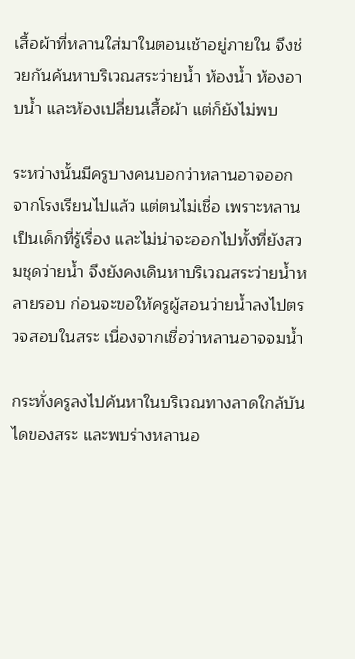เสื้อผ้าที่หลานใส่มาในตอนเช้าอยู่ภายใน จึงช่วยกันค้นหาบริเวณสระว่ายน้ำ ห้องน้ำ ห้องอาบน้ำ และห้องเปลี่ยนเสื้อผ้า แต่ก็ยังไม่พบ

ระหว่างนั้นมีครูบางคนบอกว่าหลานอาจออกจากโรงเรียนไปแล้ว แต่ตนไม่เชื่อ เพราะหลานเป็นเด็กที่รู้เรื่อง และไม่น่าจะออกไปทั้งที่ยังสวมชุดว่ายน้ำ จึงยังคงเดินหาบริเวณสระว่ายน้ำหลายรอบ ก่อนจะขอให้ครูผู้สอนว่ายน้ำลงไปตรวจสอบในสระ เนื่องจากเชื่อว่าหลานอาจจมน้ำ

กระทั่งครูลงไปค้นหาในบริเวณทางลาดใกล้บันไดของสระ และพบร่างหลานอ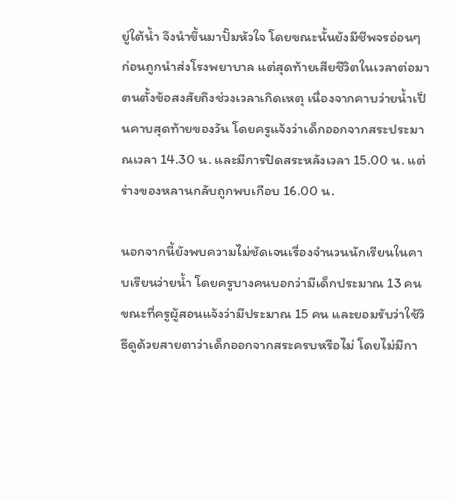ยู่ใต้น้ำ จึงนำขึ้นมาปั๊มหัวใจ โดยขณะนั้นยังมีชีพจรอ่อนๆ ก่อนถูกนำส่งโรงพยาบาล แต่สุดท้ายเสียชีวิตในเวลาต่อมา ตนตั้งข้อสงสัยถึงช่วงเวลาเกิดเหตุ เนื่องจากคาบว่ายน้ำเป็นคาบสุดท้ายของวัน โดยครูแจ้งว่าเด็กออกจากสระประมาณเวลา 14.30 น. และมีการปิดสระหลังเวลา 15.00 น. แต่ร่างของหลานกลับถูกพบเกือบ 16.00 น.

นอกจากนี้ยังพบความไม่ชัดเจนเรื่องจำนวนนักเรียนในคาบเรียนว่ายน้ำ โดยครูบางคนบอกว่ามีเด็กประมาณ 13 คน ขณะที่ครูผู้สอนแจ้งว่ามีประมาณ 15 คน และยอมรับว่าใช้วิธีดูด้วยสายตาว่าเด็กออกจากสระครบหรือไม่ โดยไม่มีกา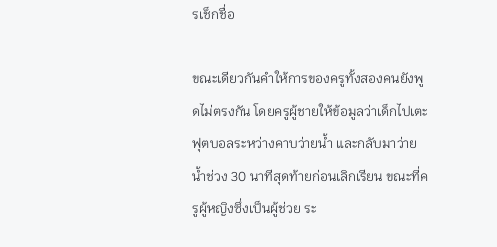รเช็กชื่อ

ขณะเดียวกันคำให้การของครูทั้งสองคนยังพูดไม่ตรงกัน โดยครูผู้ชายให้ข้อมูลว่าเด็กไปเตะฟุตบอลระหว่างคาบว่ายน้ำ และกลับมาว่ายน้ำช่วง 30 นาทีสุดท้ายก่อนเลิกเรียน ขณะที่ครูผู้หญิงซึ่งเป็นผู้ช่วย ระ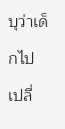บุว่าเด็กไปเปลี่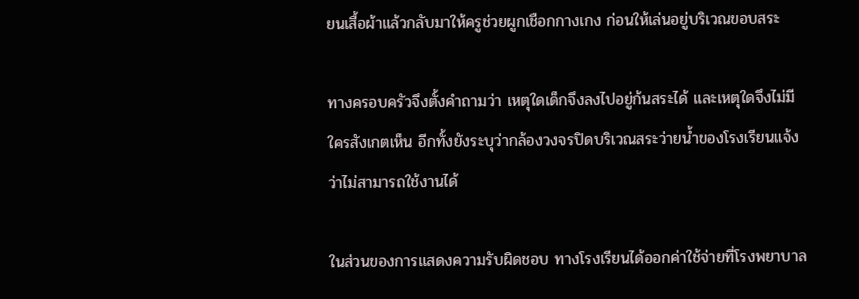ยนเสื้อผ้าแล้วกลับมาให้ครูช่วยผูกเชือกกางเกง ก่อนให้เล่นอยู่บริเวณขอบสระ

ทางครอบครัวจึงตั้งคำถามว่า เหตุใดเด็กจึงลงไปอยู่ก้นสระได้ และเหตุใดจึงไม่มีใครสังเกตเห็น อีกทั้งยังระบุว่ากล้องวงจรปิดบริเวณสระว่ายน้ำของโรงเรียนแจ้งว่าไม่สามารถใช้งานได้

ในส่วนของการแสดงความรับผิดชอบ ทางโรงเรียนได้ออกค่าใช้จ่ายที่โรงพยาบาล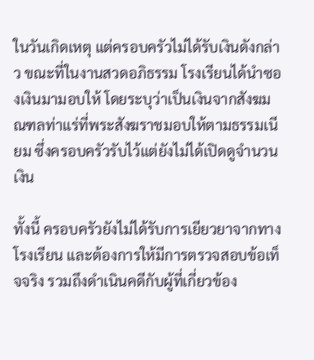ในวันเกิดเหตุ แต่ครอบครัวไม่ได้รับเงินดังกล่าว ขณะที่ในงานสวดอภิธรรม โรงเรียนได้นำซองเงินมามอบให้ โดยระบุว่าเป็นเงินจากสังฆมณฑลท่าแร่ที่พระสังฆราชมอบให้ตามธรรมเนียม ซึ่งครอบครัวรับไว้แต่ยังไม่ได้เปิดดูจำนวนเงิน

ทั้งนี้ ครอบครัวยังไม่ได้รับการเยียวยาจากทางโรงเรียน และต้องการให้มีการตรวจสอบข้อเท็จจริง รวมถึงดำเนินคดีกับผู้ที่เกี่ยวข้อง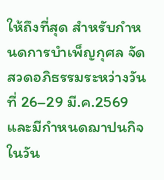ให้ถึงที่สุด สำหรับกำหนดการบำเพ็ญกุศล จัดสวดอภิธรรมระหว่างวันที่ 26–29 มี.ค.2569 และมีกำหนดฌาปนกิจในวัน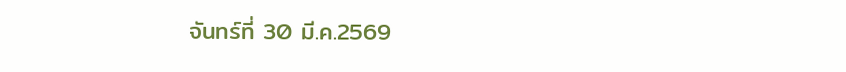จันทร์ที่ 30 มี.ค.2569